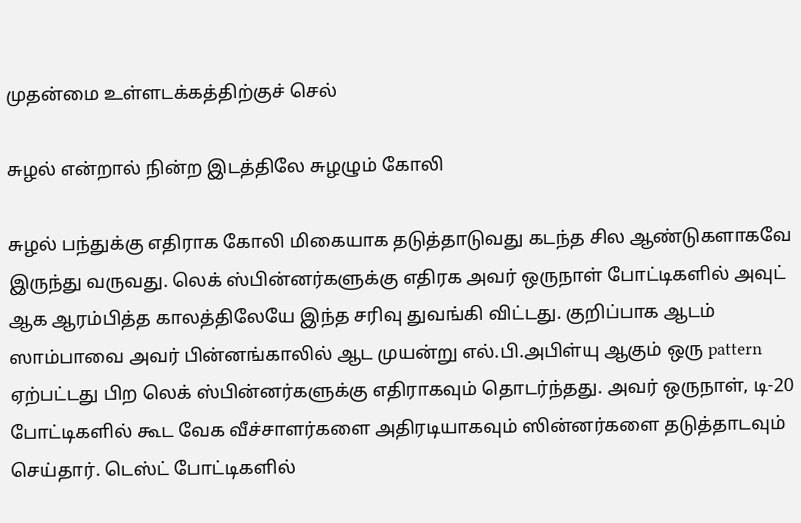முதன்மை உள்ளடக்கத்திற்குச் செல்

சுழல் என்றால் நின்ற இடத்திலே சுழழும் கோலி

சுழல் பந்துக்கு எதிராக கோலி மிகையாக தடுத்தாடுவது கடந்த சில ஆண்டுகளாகவே இருந்து வருவது. லெக் ஸ்பின்னர்களுக்கு எதிரக அவர் ஒருநாள் போட்டிகளில் அவுட் ஆக ஆரம்பித்த காலத்திலேயே இந்த சரிவு துவங்கி விட்டது. குறிப்பாக ஆடம் ஸாம்பாவை அவர் பின்னங்காலில் ஆட முயன்று எல்.பி.அபிள்யு ஆகும் ஒரு pattern ஏற்பட்டது பிற லெக் ஸ்பின்னர்களுக்கு எதிராகவும் தொடர்ந்தது. அவர் ஒருநாள், டி-20 போட்டிகளில் கூட வேக வீச்சாளர்களை அதிரடியாகவும் ஸின்னர்களை தடுத்தாடவும் செய்தார். டெஸ்ட் போட்டிகளில்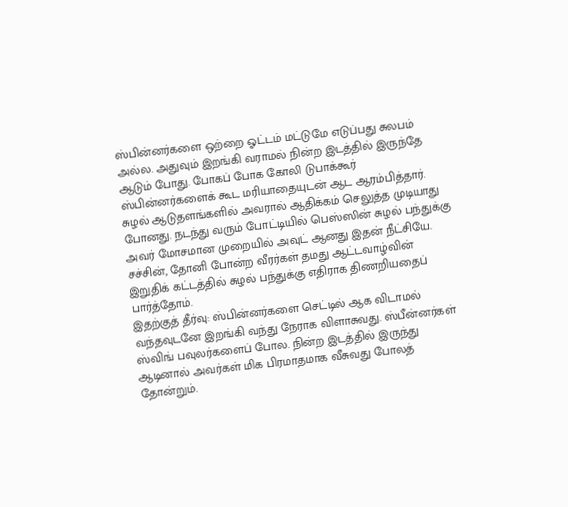ஸ்பின்னர்களை ஒற்றை ஓட்டம் மட்டுமே எடுப்பது சுலபம் அல்ல. அதுவும் இறங்கி வராமல் நின்ற இடத்தில் இருந்தே ஆடும் போது. போகப் போக கோலி டுபாக்கூர் ஸ்பின்னர்களைக் கூட மரியாதையுடன் ஆட ஆரம்பித்தார். சுழல் ஆடுதளங்களில் அவரால் ஆதிக்கம் செலுத்த முடியாது போனது. நடந்து வரும் போட்டியில் பெஸ்ஸின் சுழல் பந்துக்கு அவர் மோசமான முறையில் அவுட் ஆனது இதன் நீட்சியே. சச்சின், தோனி போன்ற வீரர்கள் தமது ஆட்டவாழ்வின் இறுதிக் கட்டத்தில் சுழல் பந்துக்கு எதிராக திணறியதைப் பார்த்தோம்.
இதற்குத் தீர்வு: ஸ்பின்னர்களை செட்டில் ஆக விடாமல் வந்தவுடனே இறங்கி வந்து நேராக விளாசுவது. ஸ்பீன்னர்கள் ஸ்விங் பவுலர்களைப் போல. நின்ற இடத்தில் இருந்து ஆடினால் அவர்கள் மிக பிரமாதமாக வீசுவது போலத் தோன்றும்.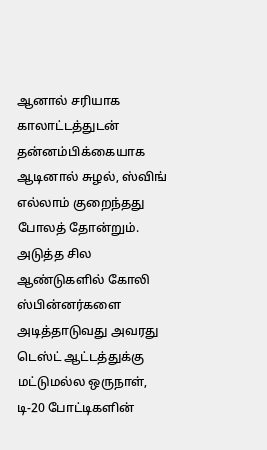ஆனால் சரியாக காலாட்டத்துடன் தன்னம்பிக்கையாக ஆடினால் சுழல், ஸ்விங் எல்லாம் குறைந்தது போலத் தோன்றும்.
அடுத்த சில ஆண்டுகளில் கோலி ஸ்பின்னர்களை அடித்தாடுவது அவரது டெஸ்ட் ஆட்டத்துக்கு மட்டுமல்ல ஒருநாள், டி-20 போட்டிகளின்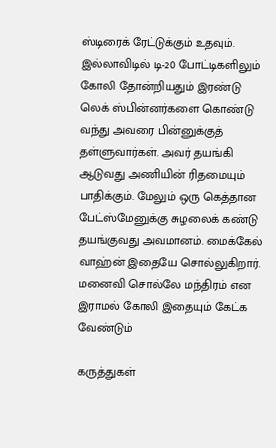ஸ்டிரைக் ரேட்டுக்கும் உதவும். இல்லாவிடில் டி-20 போட்டிகளிலும் கோலி தோன்றியதும் இரண்டு லெக் ஸ்பின்னர்களை கொண்டு வந்து அவரை பின்னுக்குத் தள்ளுவார்கள். அவர் தயங்கி ஆடுவது அணியின் ரிதமையும் பாதிக்கும். மேலும் ஒரு கெத்தான பேட்ஸ்மேனுக்கு சுழலைக் கண்டு தயங்குவது அவமானம். மைக்கேல் வாஹ்ன் இதையே சொல்லுகிறார். மனைவி சொல்லே மந்திரம் என இராமல் கோலி இதையும் கேட்க வேண்டும்

கருத்துகள்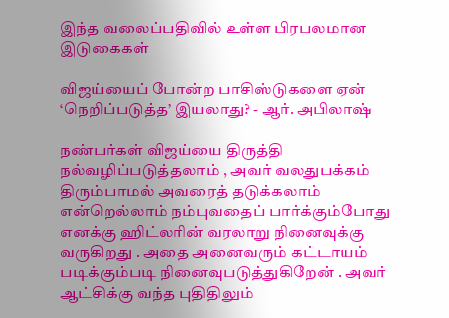இந்த வலைப்பதிவில் உள்ள பிரபலமான இடுகைகள்

விஜய்யைப் போன்ற பாசிஸ்டுகளை ஏன் ‘நெறிப்படுத்த’ இயலாது? - ஆர். அபிலாஷ்

நண்பர்கள் விஜய்யை திருத்தி நல்வழிப்படுத்தலாம் , அவர் வலதுபக்கம் திரும்பாமல் அவரைத் தடுக்கலாம் என்றெல்லாம் நம்புவதைப் பார்க்கும்போது எனக்கு ஹிட்லரின் வரலாறு நினைவுக்கு வருகிறது . அதை அனைவரும் கட்டாயம் படிக்கும்படி நினைவுபடுத்துகிறேன் . அவர் ஆட்சிக்கு வந்த புதிதிலும்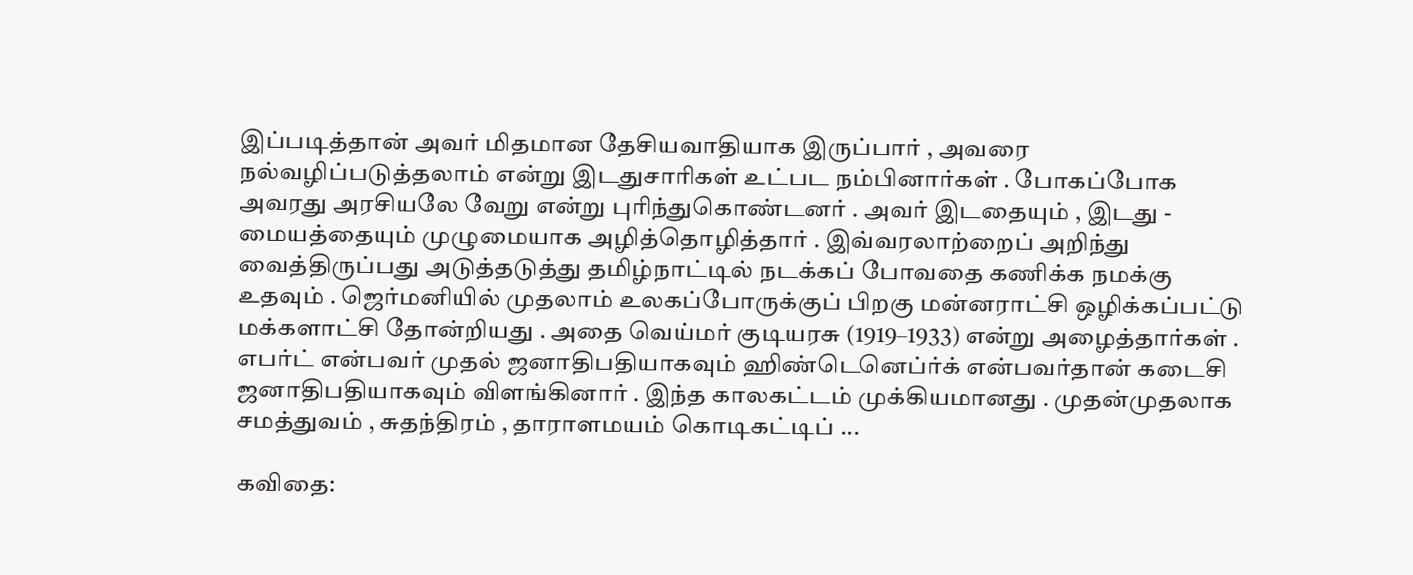இப்படித்தான் அவர் மிதமான தேசியவாதியாக இருப்பார் , அவரை நல்வழிப்படுத்தலாம் என்று இடதுசாரிகள் உட்பட நம்பினார்கள் . போகப்போக அவரது அரசியலே வேறு என்று புரிந்துகொண்டனர் . அவர் இடதையும் , இடது - மையத்தையும் முழுமையாக அழித்தொழித்தார் . இவ்வரலாற்றைப் அறிந்து வைத்திருப்பது அடுத்தடுத்து தமிழ்நாட்டில் நடக்கப் போவதை கணிக்க நமக்கு உதவும் . ஜெர்மனியில் முதலாம் உலகப்போருக்குப் பிறகு மன்னராட்சி ஒழிக்கப்பட்டு மக்களாட்சி தோன்றியது . அதை வெய்மர் குடியரசு (1919–1933) என்று அழைத்தார்கள் . எபர்ட் என்பவர் முதல் ஜனாதிபதியாகவும் ஹிண்டெனெப்ர்க் என்பவர்தான் கடைசி ஜனாதிபதியாகவும் விளங்கினார் . இந்த காலகட்டம் முக்கியமானது . முதன்முதலாக சமத்துவம் , சுதந்திரம் , தாராளமயம் கொடிகட்டிப் ...

கவிதை: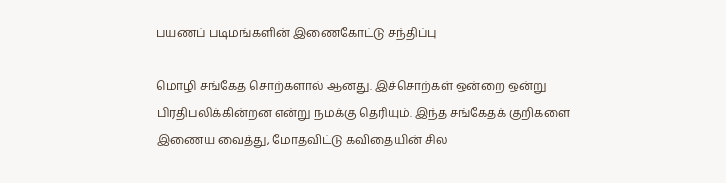பயணப் படிமங்களின் இணைகோட்டு சந்திப்பு

மொழி சங்கேத சொற்களால் ஆனது. இச்சொற்கள் ஒன்றை ஒன்று பிரதிபலிக்கின்றன என்று நமக்கு தெரியும். இந்த சங்கேதக் குறிகளை இணைய வைத்து, மோதவிட்டு கவிதையின் சில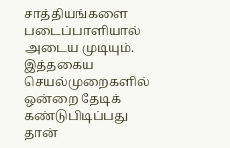சாத்தியங்களை படைப்பாளியால் அடைய முடியும். இத்தகைய செயல்முறைகளில் ஒன்றை தேடிக் கண்டுபிடிப்பது தான்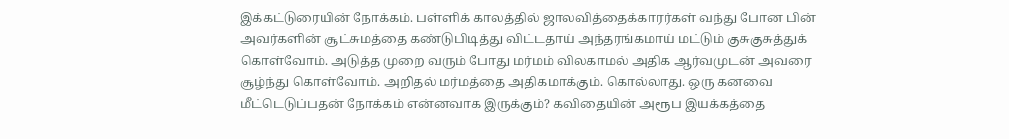இக்கட்டுரையின் நோக்கம். பள்ளிக் காலத்தில் ஜாலவித்தைக்காரர்கள் வந்து போன பின் அவர்களின் சூட்சுமத்தை கண்டுபிடித்து விட்டதாய் அந்தரங்கமாய் மட்டும் குசுகுசுத்துக் கொள்வோம். அடுத்த முறை வரும் போது மர்மம் விலகாமல் அதிக ஆர்வமுடன் அவரை சூழ்ந்து கொள்வோம். அறிதல் மர்மத்தை அதிகமாக்கும். கொல்லாது. ஒரு கனவை மீட்டெடுப்பதன் நோக்கம் என்னவாக இருக்கும்? கவிதையின் அரூப இயக்கத்தை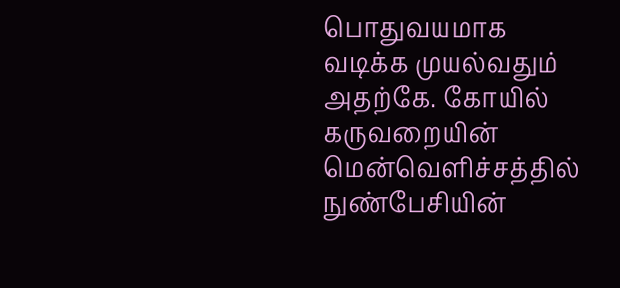பொதுவயமாக வடிக்க முயல்வதும் அதற்கே. கோயில் கருவறையின் மென்வெளிச்சத்தில் நுண்பேசியின்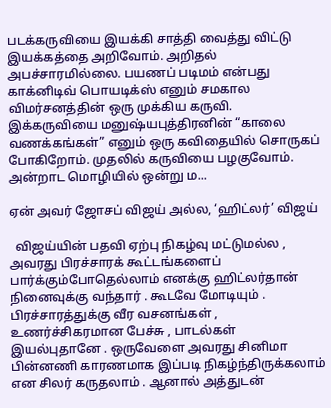படக்கருவியை இயக்கி சாத்தி வைத்து விட்டு இயக்கத்தை அறிவோம். அறிதல் அபச்சாரமில்லை. பயணப் படிமம் என்பது காக்னிடிவ் பொயடிக்ஸ் எனும் சமகால விமர்சனத்தின் ஒரு முக்கிய கருவி. இக்கருவியை மனுஷ்யபுத்திரனின் “காலை வணக்கங்கள்” எனும் ஒரு கவிதையில் சொருகப் போகிறோம். முதலில் கருவியை பழகுவோம். அன்றாட மொழியில் ஒன்று ம...

ஏன் அவர் ஜோசப் விஜய் அல்ல, ‘ஹிட்லர்’ விஜய்

  விஜய்யின் பதவி ஏற்பு நிகழ்வு மட்டுமல்ல , அவரது பிரச்சாரக் கூட்டங்களைப் பார்க்கும்போதெல்லாம் எனக்கு ஹிட்லர்தான் நினைவுக்கு வந்தார் . கூடவே மோடியும் . பிரச்சாரத்துக்கு வீர வசனங்கள் , உணர்ச்சிகரமான பேச்சு , பாடல்கள் இயல்புதானே . ஒருவேளை அவரது சினிமா பின்னணி காரணமாக இப்படி நிகழ்ந்திருக்கலாம் என சிலர் கருதலாம் . ஆனால் அத்துடன்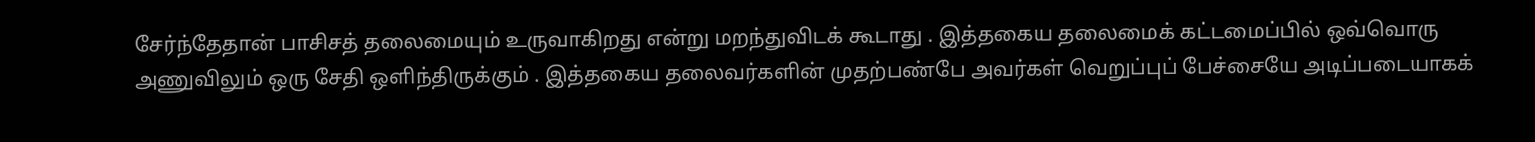சேர்ந்தேதான் பாசிசத் தலைமையும் உருவாகிறது என்று மறந்துவிடக் கூடாது . இத்தகைய தலைமைக் கட்டமைப்பில் ஒவ்வொரு அணுவிலும் ஒரு சேதி ஒளிந்திருக்கும் . இத்தகைய தலைவர்களின் முதற்பண்பே அவர்கள் வெறுப்புப் பேச்சையே அடிப்படையாகக்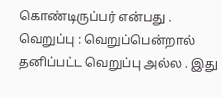கொண்டிருப்பர் என்பது .  வெறுப்பு : வெறுப்பென்றால் தனிப்பட்ட வெறுப்பு அல்ல . இது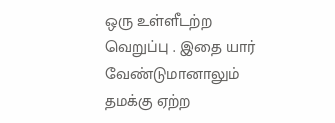ஒரு உள்ளீடற்ற வெறுப்பு . இதை யார் வேண்டுமானாலும் தமக்கு ஏற்ற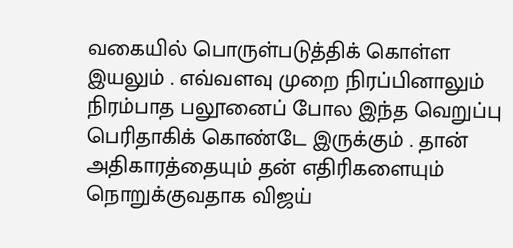வகையில் பொருள்படுத்திக் கொள்ள இயலும் . எவ்வளவு முறை நிரப்பினாலும் நிரம்பாத பலூனைப் போல இந்த வெறுப்பு பெரிதாகிக் கொண்டே இருக்கும் . தான் அதிகாரத்தையும் தன் எதிரிகளையும் நொறுக்குவதாக விஜய்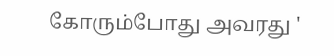கோரும்போது அவரது '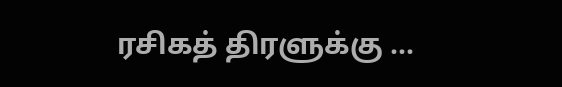ரசிகத் திரளுக்கு ...